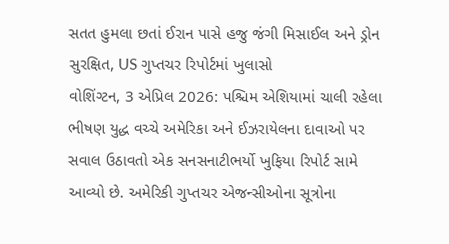સતત હુમલા છતાં ઈરાન પાસે હજુ જંગી મિસાઈલ અને ડ્રોન સુરક્ષિત, US ગુપ્તચર રિપોર્ટમાં ખુલાસો
વોશિંગ્ટન, 3 એપ્રિલ 2026: પશ્ચિમ એશિયામાં ચાલી રહેલા ભીષણ યુદ્ધ વચ્ચે અમેરિકા અને ઈઝરાયેલના દાવાઓ પર સવાલ ઉઠાવતો એક સનસનાટીભર્યો ખુફિયા રિપોર્ટ સામે આવ્યો છે. અમેરિકી ગુપ્તચર એજન્સીઓના સૂત્રોના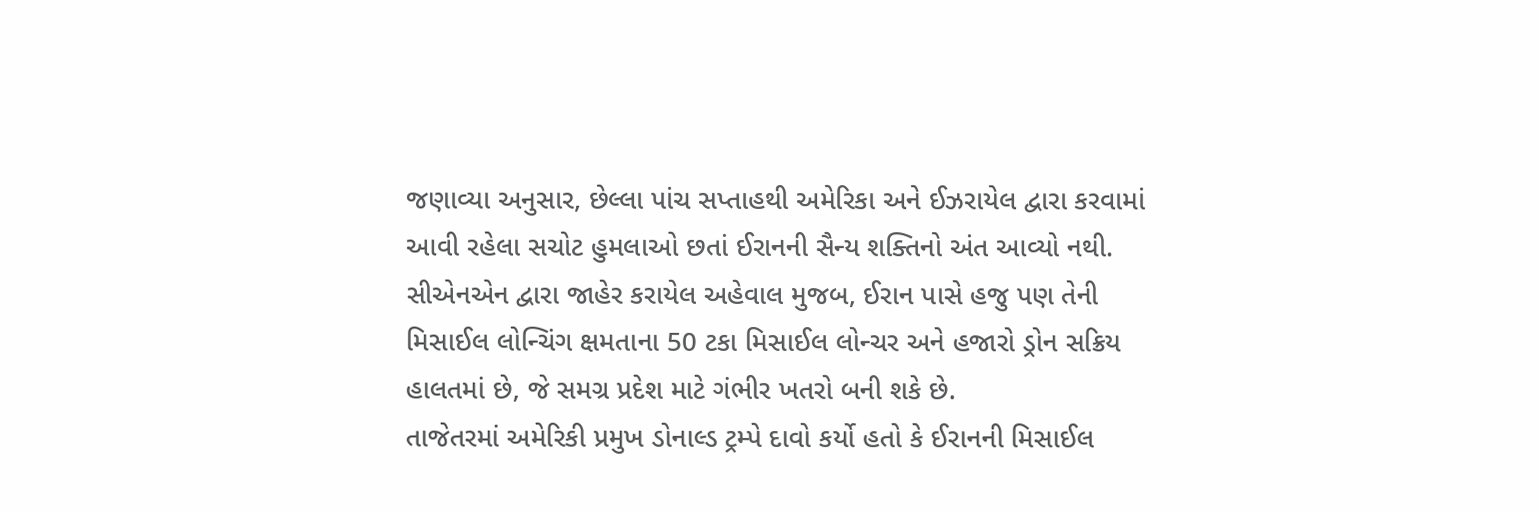જણાવ્યા અનુસાર, છેલ્લા પાંચ સપ્તાહથી અમેરિકા અને ઈઝરાયેલ દ્વારા કરવામાં આવી રહેલા સચોટ હુમલાઓ છતાં ઈરાનની સૈન્ય શક્તિનો અંત આવ્યો નથી. સીએનએન દ્વારા જાહેર કરાયેલ અહેવાલ મુજબ, ઈરાન પાસે હજુ પણ તેની મિસાઈલ લોન્ચિંગ ક્ષમતાના 50 ટકા મિસાઈલ લોન્ચર અને હજારો ડ્રોન સક્રિય હાલતમાં છે, જે સમગ્ર પ્રદેશ માટે ગંભીર ખતરો બની શકે છે.
તાજેતરમાં અમેરિકી પ્રમુખ ડોનાલ્ડ ટ્રમ્પે દાવો કર્યો હતો કે ઈરાનની મિસાઈલ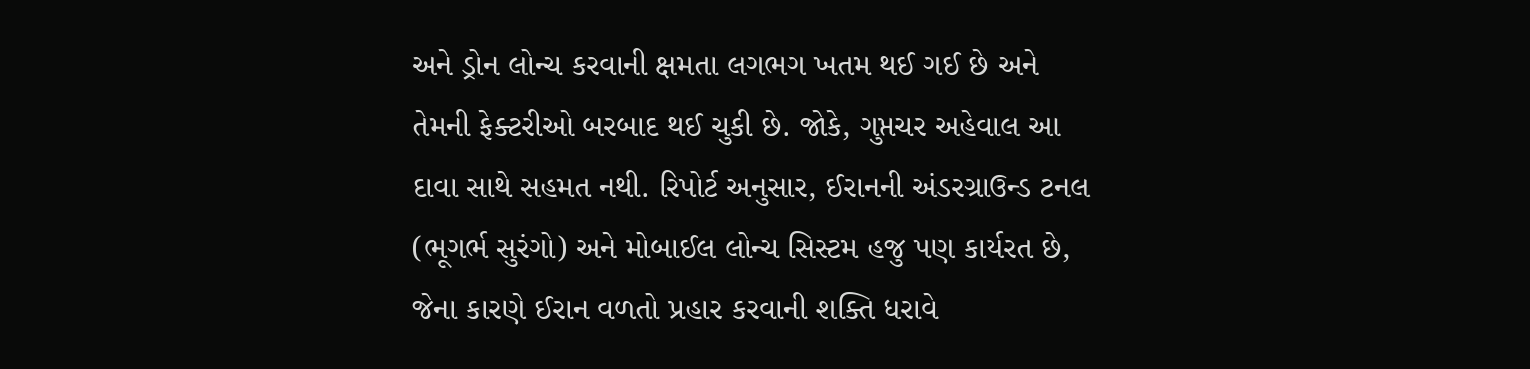અને ડ્રોન લોન્ચ કરવાની ક્ષમતા લગભગ ખતમ થઈ ગઈ છે અને તેમની ફેક્ટરીઓ બરબાદ થઈ ચુકી છે. જોકે, ગુપ્તચર અહેવાલ આ દાવા સાથે સહમત નથી. રિપોર્ટ અનુસાર, ઈરાનની અંડરગ્રાઉન્ડ ટનલ (ભૂગર્ભ સુરંગો) અને મોબાઈલ લોન્ચ સિસ્ટમ હજુ પણ કાર્યરત છે, જેના કારણે ઈરાન વળતો પ્રહાર કરવાની શક્તિ ધરાવે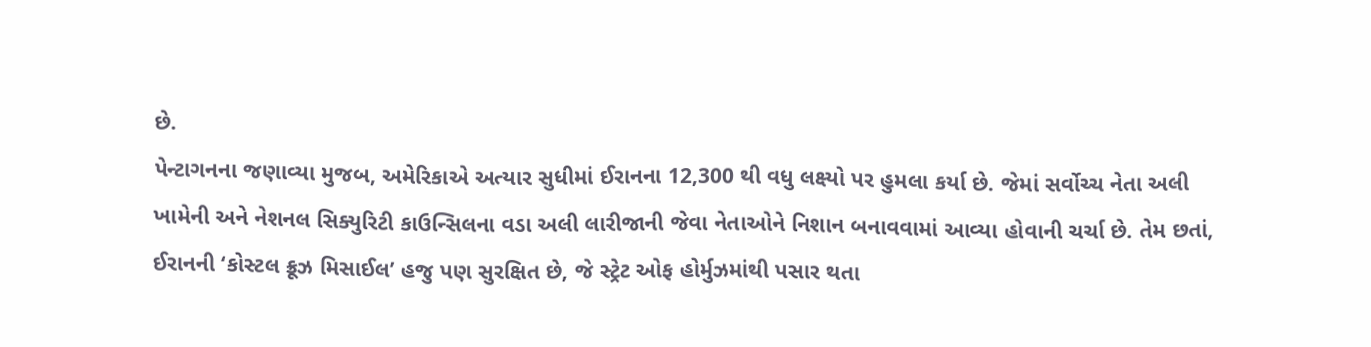છે.
પેન્ટાગનના જણાવ્યા મુજબ, અમેરિકાએ અત્યાર સુધીમાં ઈરાનના 12,300 થી વધુ લક્ષ્યો પર હુમલા કર્યા છે. જેમાં સર્વોચ્ચ નેતા અલી ખામેની અને નેશનલ સિક્યુરિટી કાઉન્સિલના વડા અલી લારીજાની જેવા નેતાઓને નિશાન બનાવવામાં આવ્યા હોવાની ચર્ચા છે. તેમ છતાં, ઈરાનની ‘કોસ્ટલ ક્રૂઝ મિસાઈલ’ હજુ પણ સુરક્ષિત છે, જે સ્ટ્રેટ ઓફ હોર્મુઝમાંથી પસાર થતા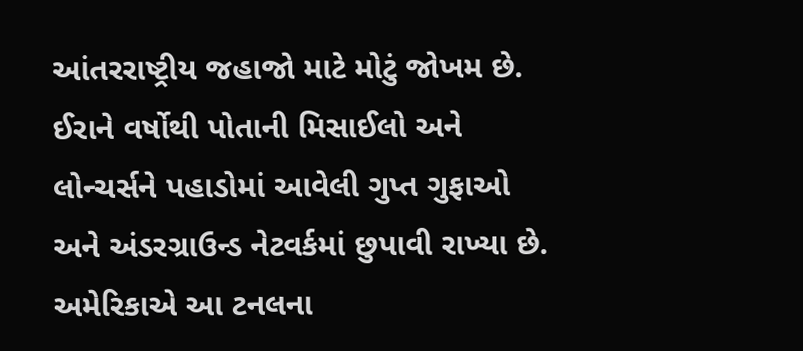આંતરરાષ્ટ્રીય જહાજો માટે મોટું જોખમ છે.
ઈરાને વર્ષોથી પોતાની મિસાઈલો અને લોન્ચર્સને પહાડોમાં આવેલી ગુપ્ત ગુફાઓ અને અંડરગ્રાઉન્ડ નેટવર્કમાં છુપાવી રાખ્યા છે. અમેરિકાએ આ ટનલના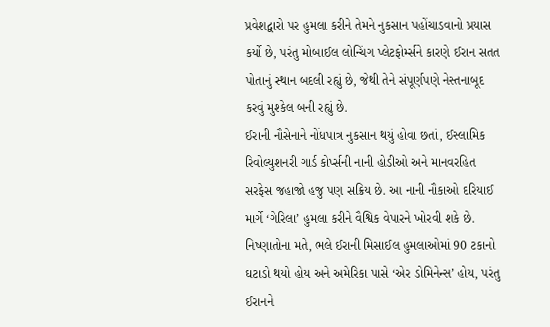પ્રવેશદ્વારો પર હુમલા કરીને તેમને નુકસાન પહોંચાડવાનો પ્રયાસ કર્યો છે, પરંતુ મોબાઈલ લોન્ચિંગ પ્લેટફોર્મ્સને કારણે ઈરાન સતત પોતાનું સ્થાન બદલી રહ્યું છે, જેથી તેને સંપૂર્ણપણે નેસ્તનાબૂદ કરવું મુશ્કેલ બની રહ્યું છે.
ઈરાની નૌસેનાને નોંધપાત્ર નુકસાન થયું હોવા છતાં, ઈસ્લામિક રિવોલ્યુશનરી ગાર્ડ કોર્પ્સની નાની હોડીઓ અને માનવરહિત સરફેસ જહાજો હજુ પણ સક્રિય છે. આ નાની નૌકાઓ દરિયાઈ માર્ગે ‘ગેરિલા’ હુમલા કરીને વૈશ્વિક વેપારને ખોરવી શકે છે. નિષ્ણાતોના મતે, ભલે ઈરાની મિસાઈલ હુમલાઓમાં 90 ટકાનો ઘટાડો થયો હોય અને અમેરિકા પાસે ‘એર ડોમિનેન્સ’ હોય, પરંતુ ઈરાનને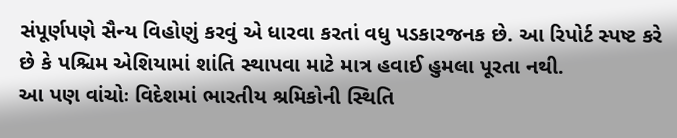સંપૂર્ણપણે સૈન્ય વિહોણું કરવું એ ધારવા કરતાં વધુ પડકારજનક છે. આ રિપોર્ટ સ્પષ્ટ કરે છે કે પશ્ચિમ એશિયામાં શાંતિ સ્થાપવા માટે માત્ર હવાઈ હુમલા પૂરતા નથી.
આ પણ વાંચોઃ વિદેશમાં ભારતીય શ્રમિકોની સ્થિતિ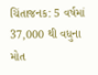ચિંતાજનક: 5 વર્ષમાં 37,000 થી વધુના મોત